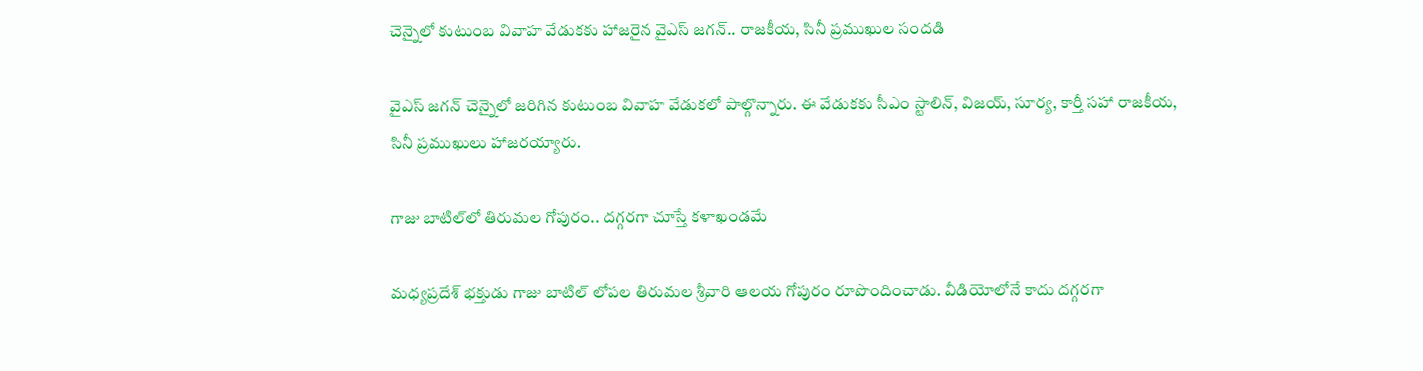చెన్నైలో కుటుంబ వివాహ వేడుకకు హాజరైన వైఎస్ జగన్.. రాజకీయ, సినీ ప్రముఖుల సందడి

వైఎస్ జగన్ చెన్నైలో జరిగిన కుటుంబ వివాహ వేడుకలో పాల్గొన్నారు. ఈ వేడుకకు సీఎం స్టాలిన్, విజయ్, సూర్య, కార్తీ సహా రాజకీయ, సినీ ప్రముఖులు హాజరయ్యారు.

గాజు బాటిల్‌లో తిరుమల గోపురం.. దగ్గరగా చూస్తే కళాఖండమే

మధ్యప్రదేశ్ భక్తుడు గాజు బాటిల్ లోపల తిరుమల శ్రీవారి ఆలయ గోపురం రూపొందించాడు. వీడియోలోనే కాదు దగ్గరగా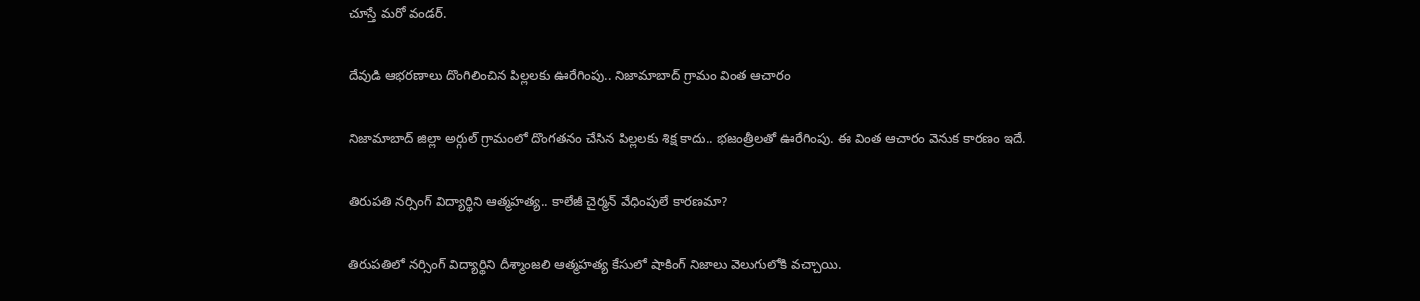చూస్తే మరో వండర్.

దేవుడి ఆభరణాలు దొంగిలించిన పిల్లలకు ఊరేగింపు.. నిజామాబాద్ గ్రామం వింత ఆచారం

నిజామాబాద్ జిల్లా అర్గుల్ గ్రామంలో దొంగతనం చేసిన పిల్లలకు శిక్ష కాదు.. భజంత్రీలతో ఊరేగింపు. ఈ వింత ఆచారం వెనుక కారణం ఇదే.

తిరుపతి నర్సింగ్ విద్యార్థిని ఆత్మహత్య.. కాలేజీ చైర్మన్ వేధింపులే కారణమా?

తిరుపతిలో నర్సింగ్ విద్యార్థిని దీశ్మాంజలి ఆత్మహత్య కేసులో షాకింగ్ నిజాలు వెలుగులోకి వచ్చాయి.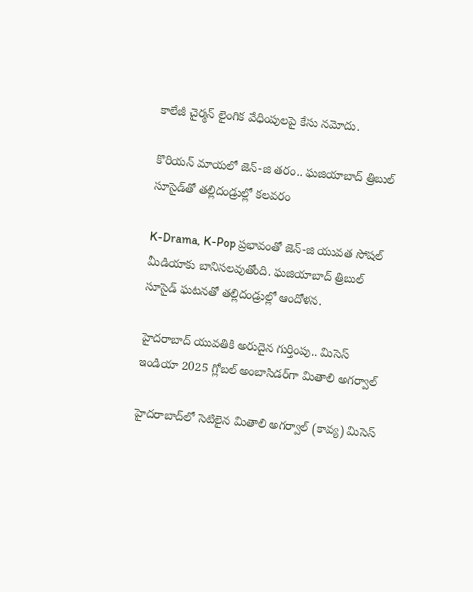కాలేజీ చైర్మన్ లైంగిక వేధింపులపై కేసు నమోదు.

కొరియన్ మాయలో జెన్-జి తరం.. ఘజియాబాద్ త్రిబుల్ సూసైడ్‌తో తల్లిదండ్రుల్లో కలవరం

K-Drama, K-Pop ప్రభావంతో జెన్-జి యువత సోషల్ మీడియాకు బానిసలవుతోంది. ఘజియాబాద్ త్రిబుల్ సూసైడ్ ఘటనతో తల్లిదండ్రుల్లో ఆందోళన.

హైదరాబాద్ యువతికి అరుదైన గుర్తింపు.. మిసెస్ ఇండియా 2025 గ్లోబల్ అంబాసిడర్‌గా మితాలి అగర్వాల్

హైదరాబాద్‌లో సెటిలైన మితాలి అగర్వాల్ (కావ్య) మిసెస్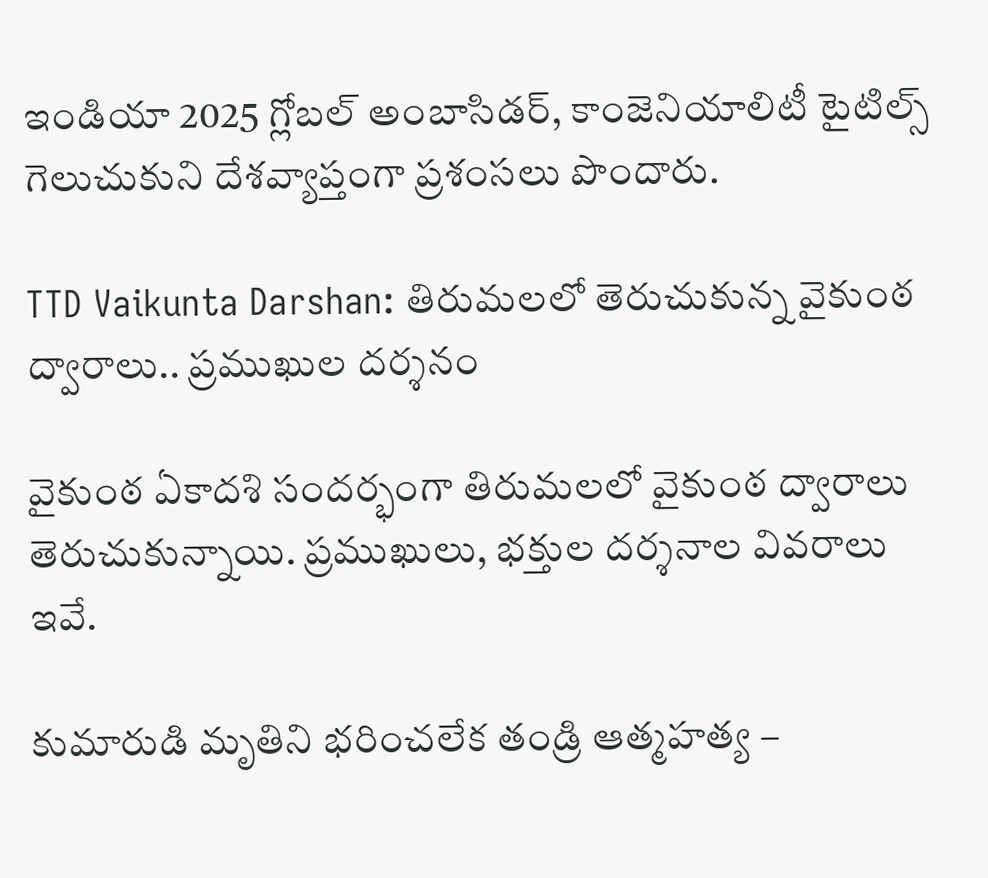ఇండియా 2025 గ్లోబల్ అంబాసిడర్, కాంజెనియాలిటీ టైటిల్స్ గెలుచుకుని దేశవ్యాప్తంగా ప్రశంసలు పొందారు.

TTD Vaikunta Darshan: తిరుమలలో తెరుచుకున్న వైకుంఠ ద్వారాలు.. ప్రముఖుల దర్శనం

వైకుంఠ ఏకాదశి సందర్భంగా తిరుమలలో వైకుంఠ ద్వారాలు తెరుచుకున్నాయి. ప్రముఖులు, భక్తుల దర్శనాల వివరాలు ఇవే.

కుమారుడి మృతిని భరించలేక తండ్రి ఆత్మహత్య –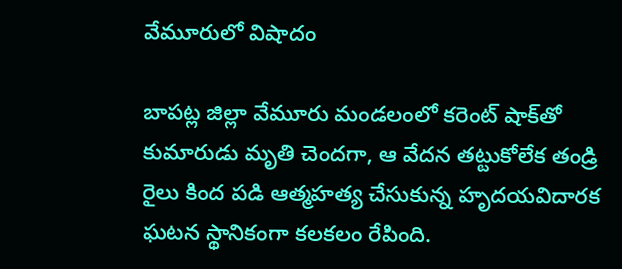వేమూరులో విషాదం

బాపట్ల జిల్లా వేమూరు మండలంలో కరెంట్ షాక్‌తో కుమారుడు మృతి చెందగా, ఆ వేదన తట్టుకోలేక తండ్రి రైలు కింద పడి ఆత్మహత్య చేసుకున్న హృదయవిదారక ఘటన స్థానికంగా కలకలం రేపింది.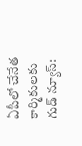ఏపీలో చేనేత కార్మికులకు గుడ్ న్యూస్: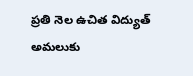ప్రతి నెల ఉచిత విద్యుత్ అమలుకు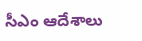సీఎం ఆదేశాలు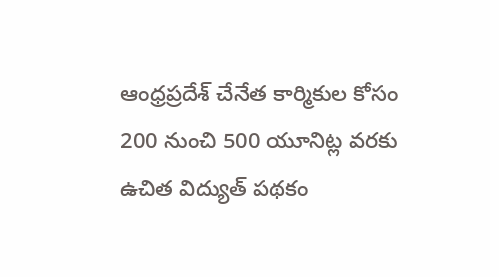ఆంధ్రప్రదేశ్ చేనేత కార్మికుల కోసం 200 నుంచి 500 యూనిట్ల వరకు ఉచిత విద్యుత్ పథకం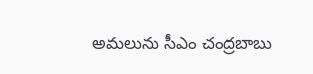అమలును సీఎం చంద్రబాబు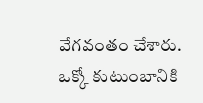వేగవంతం చేశారు. ఒక్కో కుటుంబానికి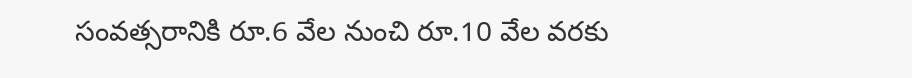సంవత్సరానికి రూ.6 వేల నుంచి రూ.10 వేల వరకు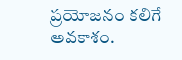ప్రయోజనం కలిగే అవకాశం.